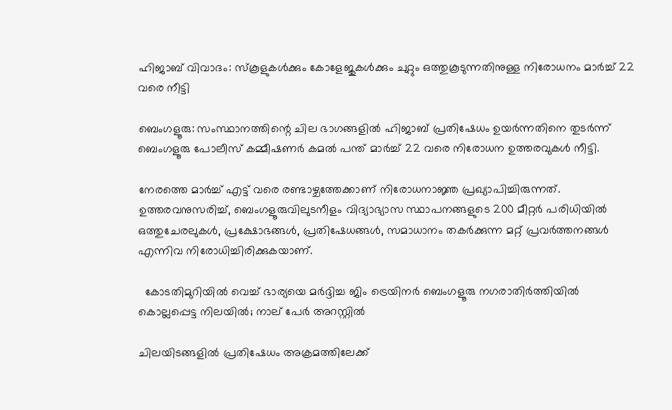ഹിജാബ് വിവാദം: സ്‌കൂളുകൾക്കും കോളേജുകൾക്കും ചുറ്റും ഒത്തുകൂടുന്നതിനുള്ള നിരോധനം മാർച്ച് 22 വരെ നീട്ടി

ബെംഗളൂരു: സംസ്ഥാനത്തിന്റെ ചില ഭാഗങ്ങളിൽ ഹിജാബ് പ്രതിഷേധം ഉയർന്നതിനെ തുടർന്ന് ബെംഗളൂരു പോലീസ് കമ്മീഷണർ കമൽ പന്ത് മാർച്ച് 22 വരെ നിരോധന ഉത്തരവുകൾ നീട്ടി.

നേരത്തെ മാർച്ച് എട്ട് വരെ രണ്ടാഴ്ചത്തേക്കാണ് നിരോധനാജ്ഞ പ്രഖ്യാപിച്ചിരുന്നത്. ഉത്തരവനുസരിച്ച്, ബെംഗളൂരുവിലുടനീളം വിദ്യാഭ്യാസ സ്ഥാപനങ്ങളുടെ 200 മീറ്റർ പരിധിയിൽ ഒത്തുചേരലുകൾ, പ്രക്ഷോഭങ്ങൾ, പ്രതിഷേധങ്ങൾ, സമാധാനം തകർക്കുന്ന മറ്റ് പ്രവർത്തനങ്ങൾ എന്നിവ നിരോധിച്ചിരിക്കുകയാണ്.

  കോടതിമുറിയിൽ വെച്ച് ഭാര്യയെ മർദ്ദിച്ച ജിം ട്രെയിനർ ബെംഗളൂരു നഗരാതിർത്തിയിൽ കൊല്ലപ്പെട്ട നിലയിൽ; നാല് പേർ അറസ്റ്റിൽ

ചിലയിടങ്ങളിൽ പ്രതിഷേധം അക്രമത്തിലേക്ക്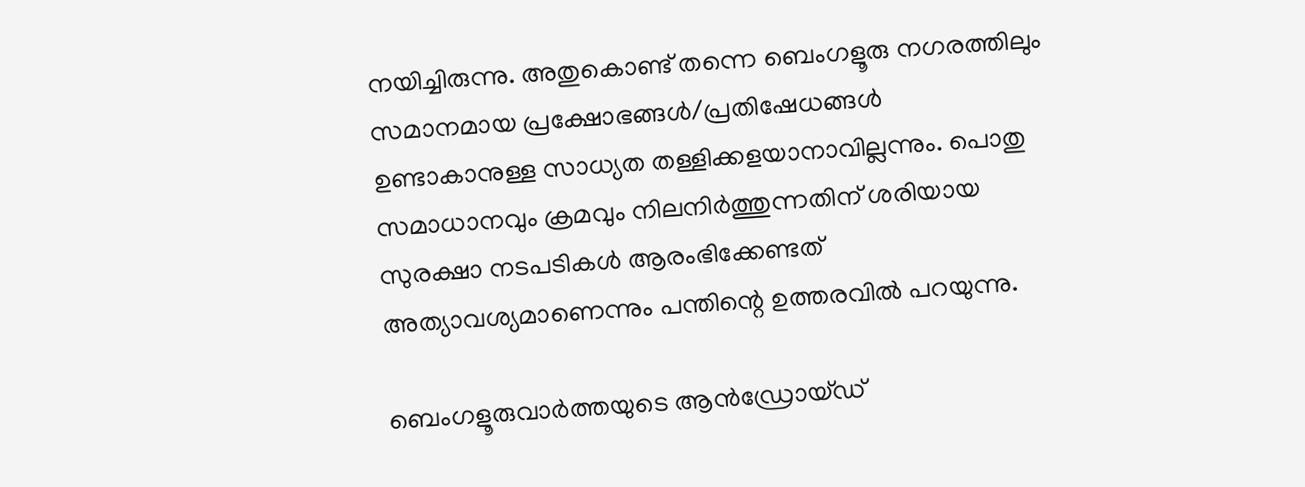നയിച്ചിരുന്നു. അതുകൊണ്ട് തന്നെ ബെംഗളൂരു നഗരത്തിലും സമാനമായ പ്രക്ഷോഭങ്ങൾ/പ്രതിഷേധങ്ങൾ ഉണ്ടാകാനുള്ള സാധ്യത തള്ളിക്കളയാനാവില്ലന്നും. പൊതു സമാധാനവും ക്രമവും നിലനിർത്തുന്നതിന് ശരിയായ സുരക്ഷാ നടപടികൾ ആരംഭിക്കേണ്ടത് അത്യാവശ്യമാണെന്നും പന്തിന്റെ ഉത്തരവിൽ പറയുന്നു.

ബെംഗളൂരുവാർത്തയുടെ ആൻഡ്രോയ്ഡ്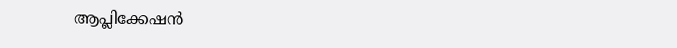ആപ്ലിക്കേഷൻ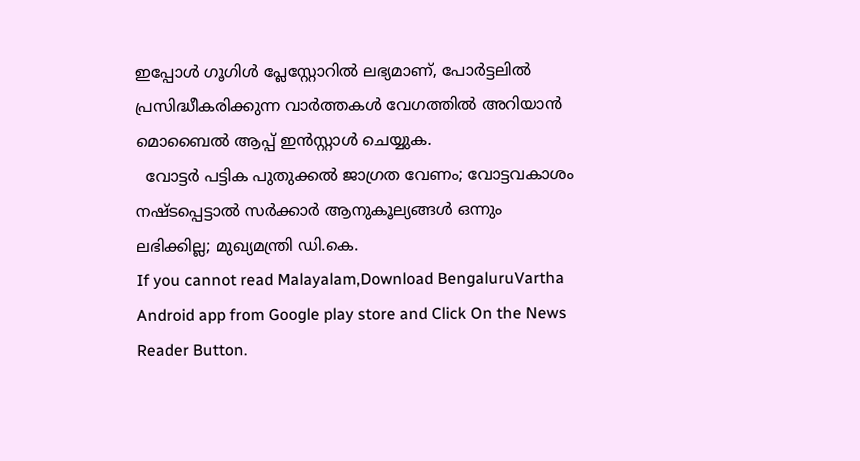ഇപ്പോൾ ഗൂഗിൾ പ്ലേസ്റ്റോറിൽ ലഭ്യമാണ്, പോർട്ടലിൽ പ്രസിദ്ധീകരിക്കുന്ന വാർത്തകൾ വേഗത്തിൽ അറിയാൻ മൊബൈൽ ആപ്പ് ഇൻസ്റ്റാൾ ചെയ്യുക.
  വോട്ടർ പട്ടിക പുതുക്കൽ ജാഗ്രത വേണം; വോട്ടവകാശം നഷ്ടപ്പെട്ടാൽ സർക്കാർ ആനുകൂല്യങ്ങൾ ഒന്നും ലഭിക്കില്ല; മുഖ്യമന്ത്രി ഡി.കെ.
If you cannot read Malayalam,Download BengaluruVartha Android app from Google play store and Click On the News Reader Button.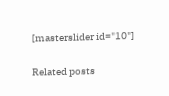[masterslider id="10"]

Related posts